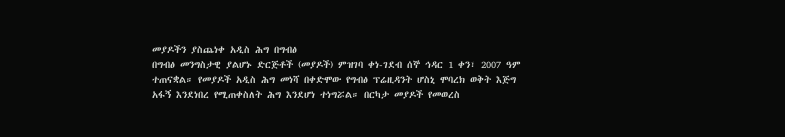መያዶችን ያስጨነቀ አዲስ ሕግ በግብፅ
በግብፅ መንግስታዊ ያልሆኑ ድርጅቶች (መያዶች) ምዝገባ ቀነ-ገደብ ሰኞ ኅዳር 1 ቀን፣ 2007 ዓም ተጠናቋል። የመያዶች አዲስ ሕግ መነሻ በቀድሞው የግብፅ ፕሬዚዳንት ሆስኒ ሞባረክ ወቅት እጅግ አፋኝ እንደነበረ የሚጠቀስለት ሕግ እንደሆነ ተነግሯል። በርካታ መያዶች የመወረስ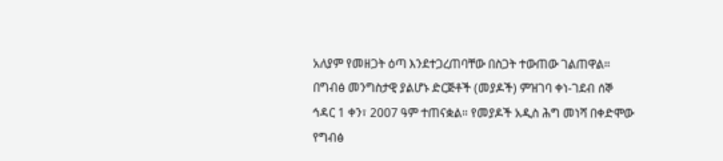አለያም የመዘጋት ዕጣ እንደተጋረጠባቸው በስጋት ተውጠው ገልጠዋል።
በግብፅ መንግስታዊ ያልሆኑ ድርጅቶች (መያዶች) ምዝገባ ቀነ-ገደብ ሰኞ ኅዳር 1 ቀን፣ 2007 ዓም ተጠናቋል። የመያዶች አዲስ ሕግ መነሻ በቀድሞው የግብፅ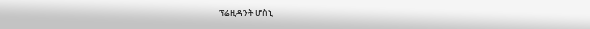ፕሬዚዳንት ሆስኒ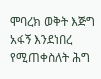ሞባረክ ወቅት እጅግ አፋኝ እንደነበረ የሚጠቀስለት ሕግ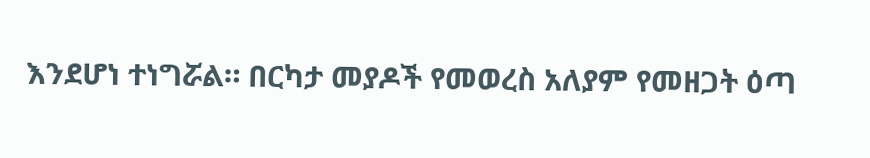እንደሆነ ተነግሯል። በርካታ መያዶች የመወረስ አለያም የመዘጋት ዕጣ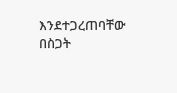እንደተጋረጠባቸው በስጋት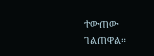ተውጠው ገልጠዋል።